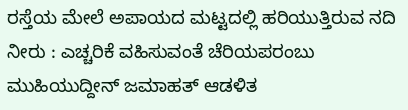ರಸ್ತೆಯ ಮೇಲೆ ಅಪಾಯದ ಮಟ್ಟದಲ್ಲಿ ಹರಿಯುತ್ತಿರುವ ನದಿ ನೀರು : ಎಚ್ಚರಿಕೆ ವಹಿಸುವಂತೆ ಚೆರಿಯಪರಂಬು ಮುಹಿಯುದ್ದೀನ್ ಜಮಾಹತ್ ಆಡಳಿತ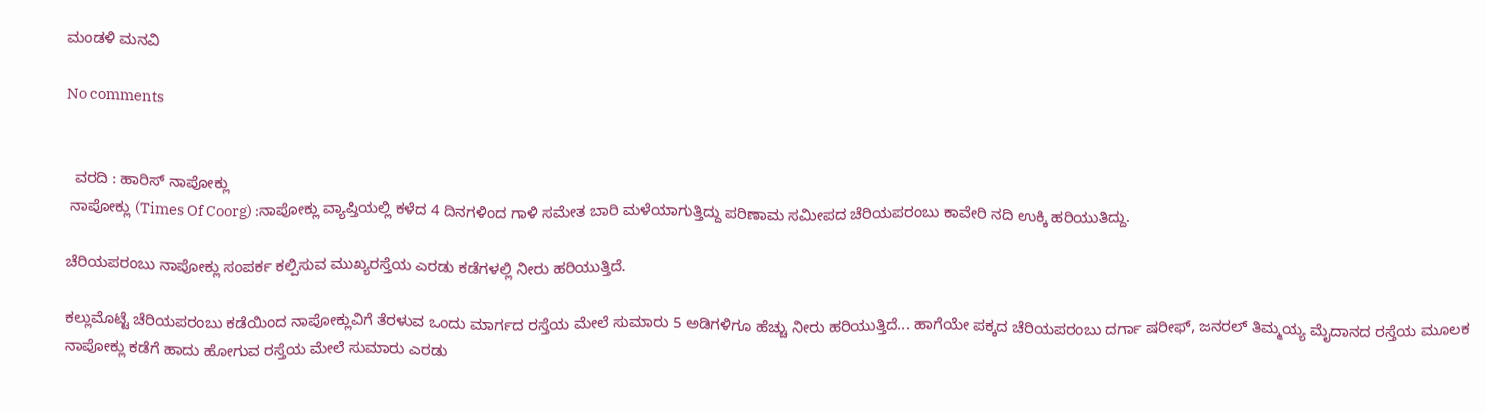ಮಂಡಳಿ ಮನವಿ

No comments


  ವರದಿ : ಹಾರಿಸ್ ನಾಪೋಕ್ಲು
 ನಾಪೋಕ್ಲು (Times Of Coorg) :ನಾಪೋಕ್ಲು ವ್ಯಾಪ್ತಿಯಲ್ಲಿ ಕಳೆದ 4 ದಿನಗಳಿಂದ ಗಾಳಿ ಸಮೇತ ಬಾರಿ ಮಳೆಯಾಗುತ್ತಿದ್ದು ಪರಿಣಾಮ ಸಮೀಪದ ಚೆರಿಯಪರಂಬು ಕಾವೇರಿ ನದಿ ಉಕ್ಕಿ ಹರಿಯುತಿದ್ದು.

ಚೆರಿಯಪರಂಬು ನಾಪೋಕ್ಲು ಸಂಪರ್ಕ ಕಲ್ಪಿಸುವ ಮುಖ್ಯರಸ್ತೆಯ ಎರಡು ಕಡೆಗಳಲ್ಲಿ ನೀರು ಹರಿಯುತ್ತಿದೆ.

ಕಲ್ಲುಮೊಟ್ಟೆ ಚೆರಿಯಪರಂಬು ಕಡೆಯಿಂದ ನಾಪೋಕ್ಲುವಿಗೆ ತೆರಳುವ ಒಂದು ಮಾರ್ಗದ ರಸ್ತೆಯ ಮೇಲೆ ಸುಮಾರು 5 ಅಡಿಗಳಿಗೂ ಹೆಚ್ಚು ನೀರು ಹರಿಯುತ್ತಿದೆ... ಹಾಗೆಯೇ ಪಕ್ಕದ ಚೆರಿಯಪರಂಬು ದರ್ಗಾ ಷರೀಫ್, ಜನರಲ್ ತಿಮ್ಮಯ್ಯ ಮೈದಾನದ ರಸ್ತೆಯ ಮೂಲಕ ನಾಪೋಕ್ಲು ಕಡೆಗೆ ಹಾದು ಹೋಗುವ ರಸ್ತೆಯ ಮೇಲೆ ಸುಮಾರು ಎರಡು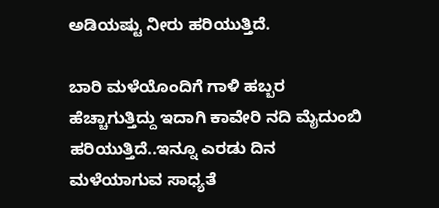ಅಡಿಯಷ್ಟು ನೀರು ಹರಿಯುತ್ತಿದೆ.

ಬಾರಿ ಮಳೆಯೊಂದಿಗೆ ಗಾಳಿ ಹಬ್ಬರ ಹೆಚ್ಚಾಗುತ್ತಿದ್ದು ಇದಾಗಿ ಕಾವೇರಿ ನದಿ ಮೈದುಂಬಿ ಹರಿಯುತ್ತಿದೆ..ಇನ್ನೂ ಎರಡು ದಿನ ಮಳೆಯಾಗುವ ಸಾಧ್ಯತೆ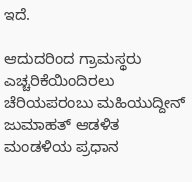ಇದೆ.

ಆದುದರಿಂದ ಗ್ರಾಮಸ್ಥರು ಎಚ್ಚರಿಕೆಯಿಂದಿರಲು  ಚೆರಿಯಪರಂಬು ಮಹಿಯುದ್ದೀನ್ ಜುಮಾಹತ್ ಆಡಳಿತ ಮಂಡಳಿಯ ಪ್ರಧಾನ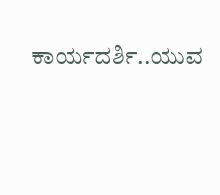ಕಾರ್ಯದರ್ಶಿ..ಯುವ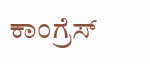ಕಾಂಗ್ರೆಸ್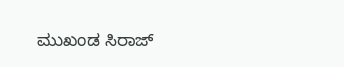ಮುಖಂಡ ಸಿರಾಜ್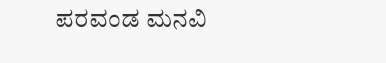ಪರವಂಡ ಮನವಿ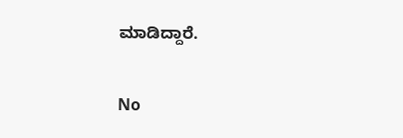ಮಾಡಿದ್ದಾರೆ.

No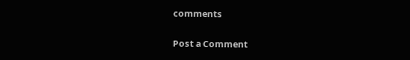comments

Post a Comment